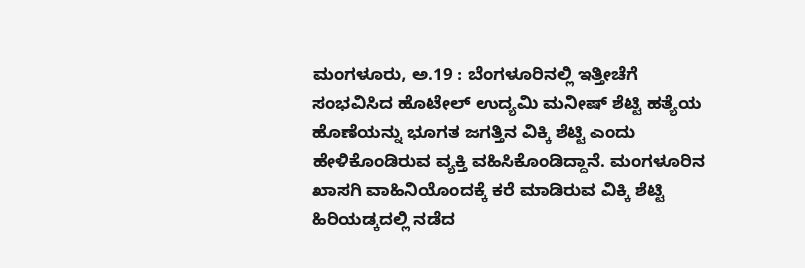ಮಂಗಳೂರು, ಅ.19 : ಬೆಂಗಳೂರಿನಲ್ಲಿ ಇತ್ತೀಚೆಗೆ ಸಂಭವಿಸಿದ ಹೊಟೇಲ್ ಉದ್ಯಮಿ ಮನೀಷ್ ಶೆಟ್ಟಿ ಹತ್ಯೆಯ ಹೊಣೆಯನ್ನು ಭೂಗತ ಜಗತ್ತಿನ ವಿಕ್ಕಿ ಶೆಟ್ಟಿ ಎಂದು ಹೇಳಿಕೊಂಡಿರುವ ವ್ಯಕ್ತಿ ವಹಿಸಿಕೊಂಡಿದ್ದಾನೆ. ಮಂಗಳೂರಿನ ಖಾಸಗಿ ವಾಹಿನಿಯೊಂದಕ್ಕೆ ಕರೆ ಮಾಡಿರುವ ವಿಕ್ಕಿ ಶೆಟ್ಟಿ ಹಿರಿಯಡ್ಕದಲ್ಲಿ ನಡೆದ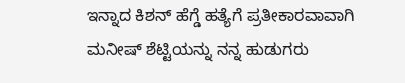ಇನ್ನಾದ ಕಿಶನ್ ಹೆಗ್ಡೆ ಹತ್ಯೆಗೆ ಪ್ರತೀಕಾರವಾವಾಗಿ ಮನೀಷ್ ಶೆಟ್ಟಿಯನ್ನು ನನ್ನ ಹುಡುಗರು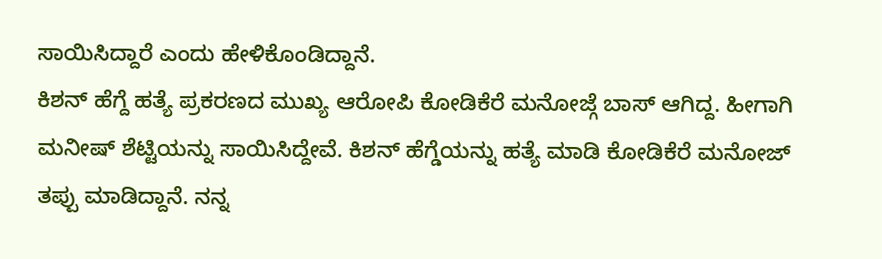ಸಾಯಿಸಿದ್ದಾರೆ ಎಂದು ಹೇಳಿಕೊಂಡಿದ್ದಾನೆ.
ಕಿಶನ್ ಹೆಗ್ದೆ ಹತ್ಯೆ ಪ್ರಕರಣದ ಮುಖ್ಯ ಆರೋಪಿ ಕೋಡಿಕೆರೆ ಮನೋಜ್ಗೆ ಬಾಸ್ ಆಗಿದ್ದ. ಹೀಗಾಗಿ ಮನೀಷ್ ಶೆಟ್ಟಿಯನ್ನು ಸಾಯಿಸಿದ್ದೇವೆ. ಕಿಶನ್ ಹೆಗ್ಡೆಯನ್ನು ಹತ್ಯೆ ಮಾಡಿ ಕೋಡಿಕೆರೆ ಮನೋಜ್ ತಪ್ಪು ಮಾಡಿದ್ದಾನೆ. ನನ್ನ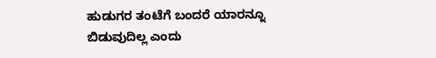ಹುಡುಗರ ತಂಟೆಗೆ ಬಂದರೆ ಯಾರನ್ನೂ ಬಿಡುವುದಿಲ್ಲ ಎಂದು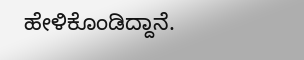ಹೇಳಿಕೊಂಡಿದ್ದಾನೆ.